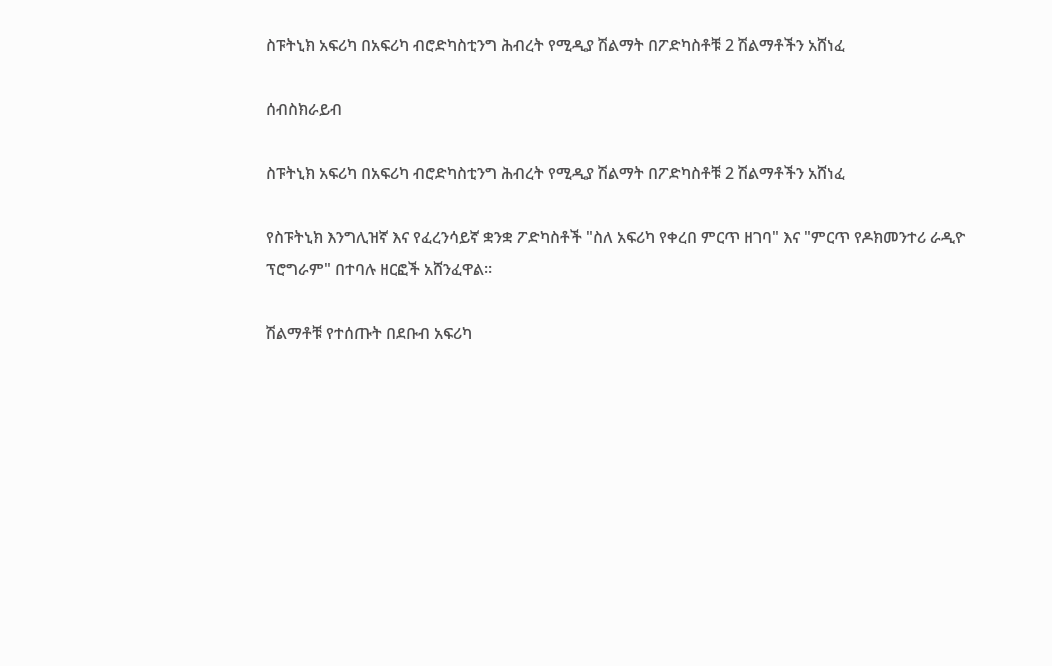ስፑትኒክ አፍሪካ በአፍሪካ ብሮድካስቲንግ ሕብረት የሚዲያ ሽልማት በፖድካስቶቹ 2 ሽልማቶችን አሸነፈ

ሰብስክራይብ

ስፑትኒክ አፍሪካ በአፍሪካ ብሮድካስቲንግ ሕብረት የሚዲያ ሽልማት በፖድካስቶቹ 2 ሽልማቶችን አሸነፈ

የስፑትኒክ እንግሊዝኛ እና የፈረንሳይኛ ቋንቋ ፖድካስቶች "ስለ አፍሪካ የቀረበ ምርጥ ዘገባ" እና "ምርጥ የዶክመንተሪ ራዲዮ ፕሮግራም" በተባሉ ዘርፎች አሸንፈዋል።

ሽልማቶቹ የተሰጡት በደቡብ አፍሪካ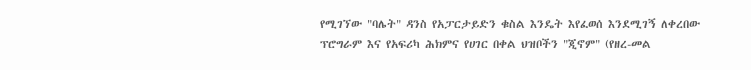የሚገኘው "ባሌት" ዳንስ የአፓርታይድን ቁስል እንዴት እየፈወሰ እንደሚገኝ ለቀረበው ፕሮግራም እና የአፍሪካ ሕክምና የሀገር በቀል ህዝቦችን "ጂኖም" (የዘረ-መል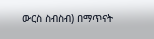ውርስ ስብስብ) በማጥናት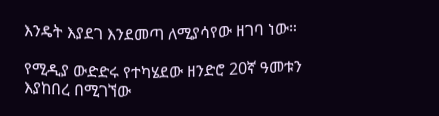እንዴት እያደገ እንደመጣ ለሚያሳየው ዘገባ ነው።

የሚዲያ ውድድሩ የተካሄደው ዘንድሮ 20ኛ ዓመቱን እያከበረ በሚገኘው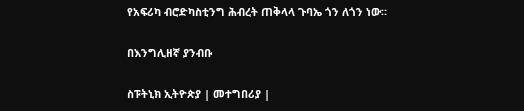የአፍሪካ ብሮድካስቲንግ ሕብረት ጠቅላላ ጉባኤ ጎን ለጎን ነው።

በእንግሊዘኛ ያንብቡ

ስፑትኒክ ኢትዮጵያ | መተግበሪያ |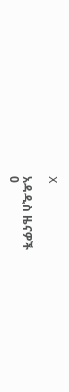X

አዳዲስ ዜናዎች
0